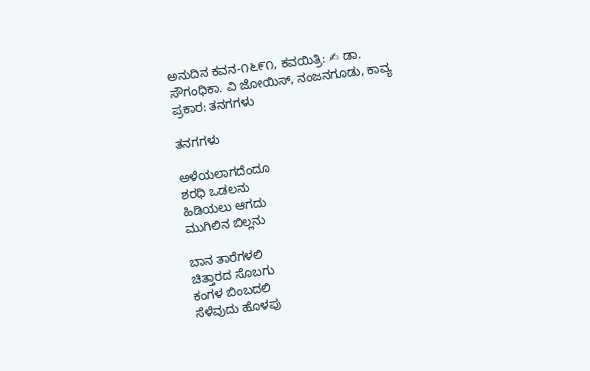ಅನುದಿನ ಕವನ-೧೬೯೧, ಕವಯಿತ್ರಿ: ✍ ಡಾ. ಸೌಗಂಧಿಕಾ. ವಿ ಜೋಯಿಸ್, ನಂಜನಗೂಡು, ಕಾವ್ಯ ಪ್ರಕಾರ: ತನಗಗಳು

ತನಗಗಳು

ಅಳೆಯಲಾಗದೆಂದೂ
ಶರಧಿ ಒಡಲನು
ಹಿಡಿಯಲು ಆಗದು
ಮುಗಿಲಿನ ಬಿಲ್ಲನು

ಬಾನ ತಾರೆಗಳಲಿ
ಚಿತ್ತಾರದ ಸೊಬಗು
ಕಂಗಳ ಬಿಂಬದಲಿ
ಸೆಳೆವುದು ಹೊಳಪು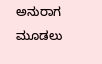ಅನುರಾಗ ಮೂಡಲು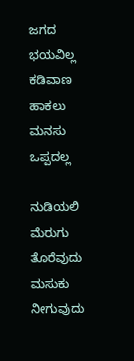ಜಗದ ಭಯವಿಲ್ಲ
ಕಡಿವಾಣ ಹಾಕಲು
ಮನಸು ಒಪ್ಪದಲ್ಲ

ನುಡಿಯಲಿ ಮೆರುಗು
ತೊರೆವುದು ಮಸುಕು
ನೀಗುವುದು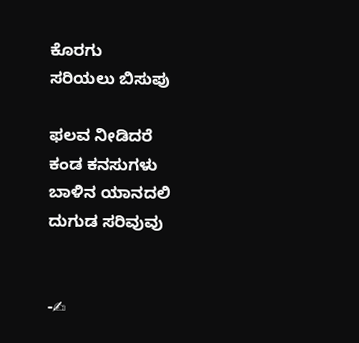ಕೊರಗು
ಸರಿಯಲು ಬಿಸುಪು

ಫಲವ ನೀಡಿದರೆ
ಕಂಡ ಕನಸುಗಳು
ಬಾಳಿನ ಯಾನದಲಿ
ದುಗುಡ ಸರಿವುವು


-✍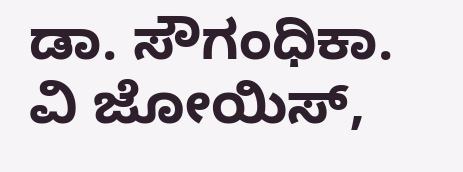ಡಾ. ಸೌಗಂಧಿಕಾ. ವಿ ಜೋಯಿಸ್,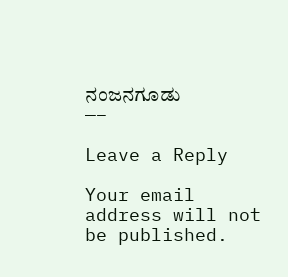ನಂಜನಗೂಡು
—–

Leave a Reply

Your email address will not be published.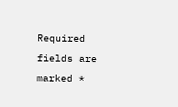Required fields are marked *